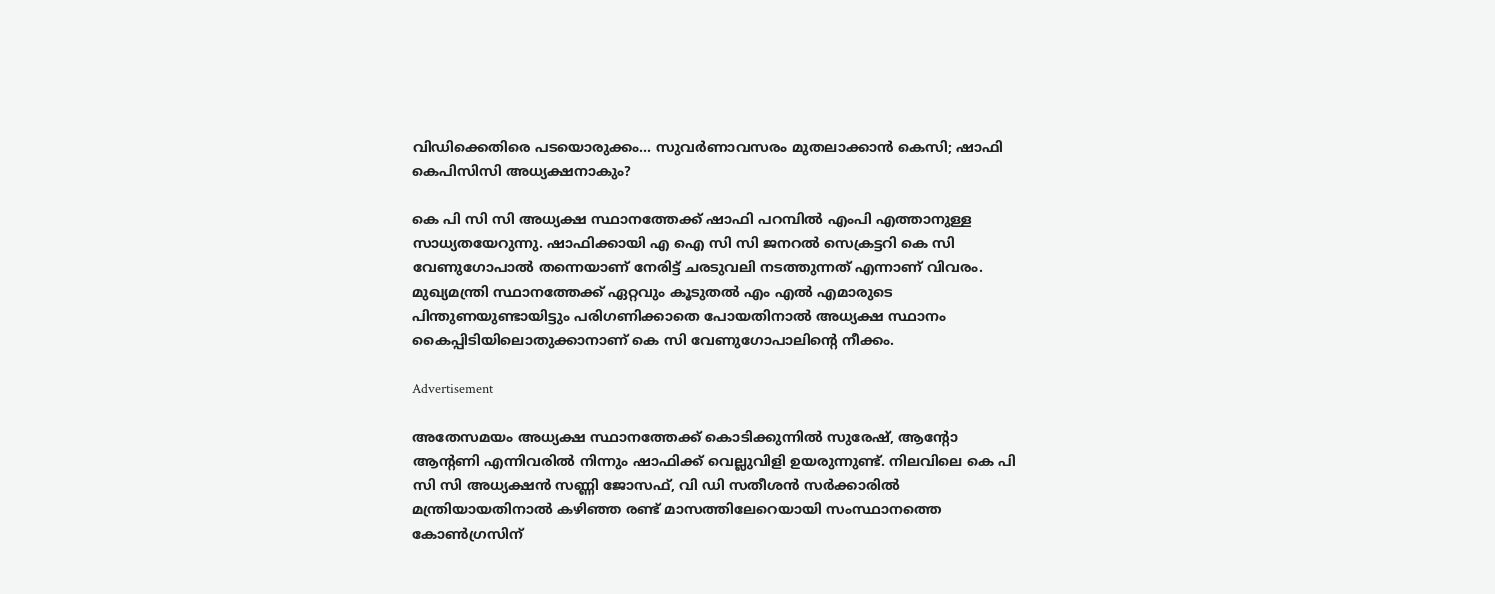വിഡിക്കെതിരെ പടയൊരുക്കം... സുവര്‍ണാവസരം മുതലാക്കാന്‍ കെസി; ഷാഫി കെപിസിസി അധ്യക്ഷനാകും?

കെ പി സി സി അധ്യക്ഷ സ്ഥാനത്തേക്ക് ഷാഫി പറമ്പില്‍ എംപി എത്താനുള്ള സാധ്യതയേറുന്നു. ഷാഫിക്കായി എ ഐ സി സി ജനറല്‍ സെക്രട്ടറി കെ സി വേണുഗോപാല്‍ തന്നെയാണ് നേരിട്ട് ചരടുവലി നടത്തുന്നത് എന്നാണ് വിവരം. മുഖ്യമന്ത്രി സ്ഥാനത്തേക്ക് ഏറ്റവും കൂടുതല്‍ എം എല്‍ എമാരുടെ പിന്തുണയുണ്ടായിട്ടും പരിഗണിക്കാതെ പോയതിനാല്‍ അധ്യക്ഷ സ്ഥാനം കൈപ്പിടിയിലൊതുക്കാനാണ് കെ സി വേണുഗോപാലിന്റെ നീക്കം.

Advertisement

അതേസമയം അധ്യക്ഷ സ്ഥാനത്തേക്ക് കൊടിക്കുന്നില്‍ സുരേഷ്, ആന്റോ ആന്റണി എന്നിവരില്‍ നിന്നും ഷാഫിക്ക് വെല്ലുവിളി ഉയരുന്നുണ്ട്. നിലവിലെ കെ പി സി സി അധ്യക്ഷന്‍ സണ്ണി ജോസഫ്, വി ഡി സതീശന്‍ സര്‍ക്കാരില്‍ മന്ത്രിയായതിനാല്‍ കഴിഞ്ഞ രണ്ട് മാസത്തിലേറെയായി സംസ്ഥാനത്തെ കോണ്‍ഗ്രസിന്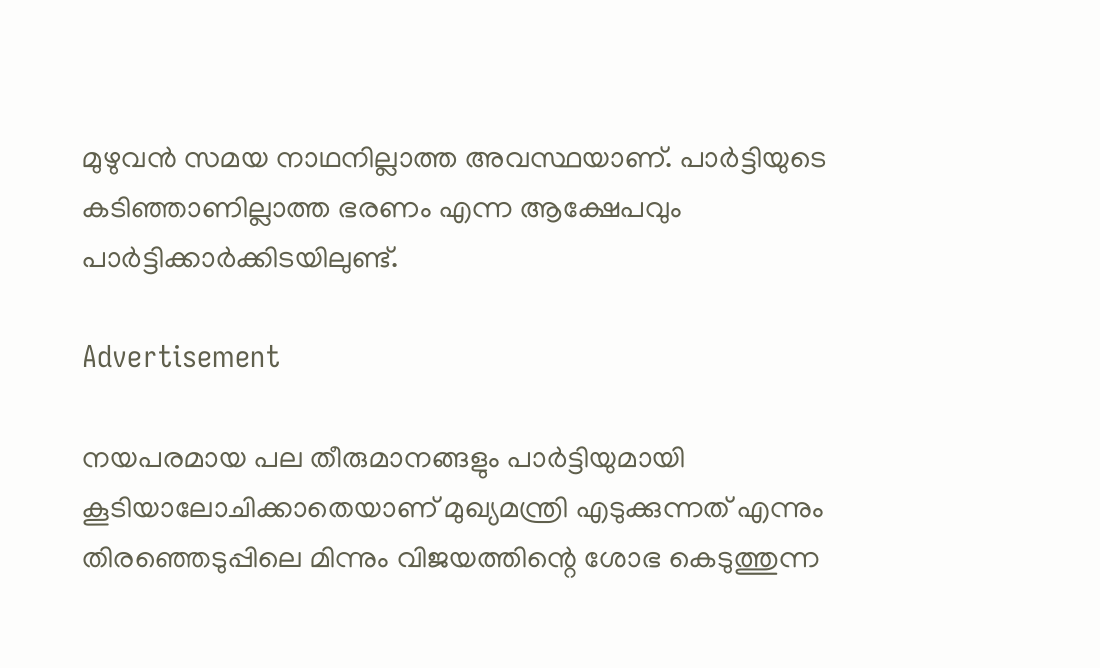മുഴുവന്‍ സമയ നാഥനില്ലാത്ത അവസ്ഥയാണ്. പാര്‍ട്ടിയുടെ കടിഞ്ഞാണില്ലാത്ത ഭരണം എന്ന ആക്ഷേപവും പാര്‍ട്ടിക്കാര്‍ക്കിടയിലുണ്ട്.

Advertisement

നയപരമായ പല തീരുമാനങ്ങളും പാര്‍ട്ടിയുമായി കൂടിയാലോചിക്കാതെയാണ് മുഖ്യമന്ത്രി എടുക്കുന്നത് എന്നും തിരഞ്ഞെടുപ്പിലെ മിന്നും വിജയത്തിന്റെ ശോഭ കെടുത്തുന്ന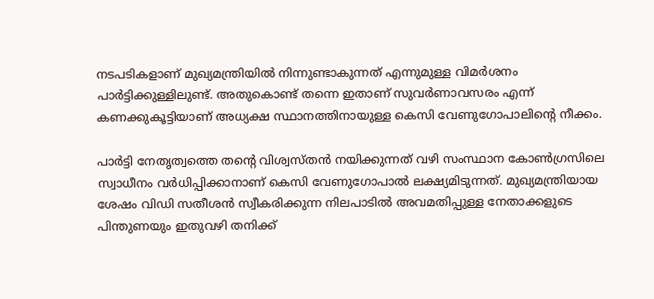നടപടികളാണ് മുഖ്യമന്ത്രിയില്‍ നിന്നുണ്ടാകുന്നത് എന്നുമുള്ള വിമര്‍ശനം പാര്‍ട്ടിക്കുള്ളിലുണ്ട്. അതുകൊണ്ട് തന്നെ ഇതാണ് സുവര്‍ണാവസരം എന്ന് കണക്കുകൂട്ടിയാണ് അധ്യക്ഷ സ്ഥാനത്തിനായുള്ള കെസി വേണുഗോപാലിന്റെ നീക്കം.

പാര്‍ട്ടി നേതൃത്വത്തെ തന്റെ വിശ്വസ്തന്‍ നയിക്കുന്നത് വഴി സംസ്ഥാന കോണ്‍ഗ്രസിലെ സ്വാധീനം വര്‍ധിപ്പിക്കാനാണ് കെസി വേണുഗോപാല്‍ ലക്ഷ്യമിടുന്നത്. മുഖ്യമന്ത്രിയായ ശേഷം വിഡി സതീശന്‍ സ്വീകരിക്കുന്ന നിലപാടില്‍ അവമതിപ്പുള്ള നേതാക്കളുടെ പിന്തുണയും ഇതുവഴി തനിക്ക്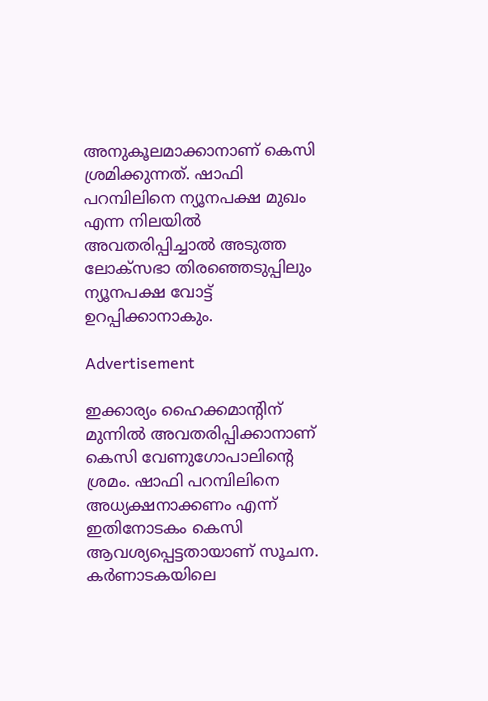അനുകൂലമാക്കാനാണ് കെസി ശ്രമിക്കുന്നത്. ഷാഫി പറമ്പിലിനെ ന്യൂനപക്ഷ മുഖം എന്ന നിലയില്‍ അവതരിപ്പിച്ചാല്‍ അടുത്ത ലോക്‌സഭാ തിരഞ്ഞെടുപ്പിലും ന്യൂനപക്ഷ വോട്ട് ഉറപ്പിക്കാനാകും.

Advertisement

ഇക്കാര്യം ഹൈക്കമാന്റിന് മുന്നില്‍ അവതരിപ്പിക്കാനാണ് കെസി വേണുഗോപാലിന്റെ ശ്രമം. ഷാഫി പറമ്പിലിനെ അധ്യക്ഷനാക്കണം എന്ന് ഇതിനോടകം കെസി ആവശ്യപ്പെട്ടതായാണ് സൂചന. കര്‍ണാടകയിലെ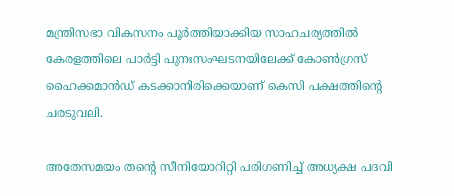മന്ത്രിസഭാ വികസനം പൂര്‍ത്തിയാക്കിയ സാഹചര്യത്തില്‍ കേരളത്തിലെ പാര്‍ട്ടി പുനഃസംഘടനയിലേക്ക് കോണ്‍ഗ്രസ് ഹൈക്കമാന്‍ഡ് കടക്കാനിരിക്കെയാണ് കെസി പക്ഷത്തിന്റെ ചരടുവലി.

അതേസമയം തന്റെ സീനിയോറിറ്റി പരിഗണിച്ച് അധ്യക്ഷ പദവി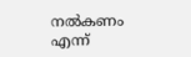നല്‍കണം എന്ന്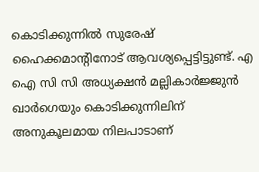കൊടിക്കുന്നില്‍ സുരേഷ് ഹൈക്കമാന്റിനോട് ആവശ്യപ്പെട്ടിട്ടുണ്ട്. എ ഐ സി സി അധ്യക്ഷന്‍ മല്ലികാര്‍ജ്ജുന്‍ ഖാര്‍ഗെയും കൊടിക്കുന്നിലിന് അനുകൂലമായ നിലപാടാണ്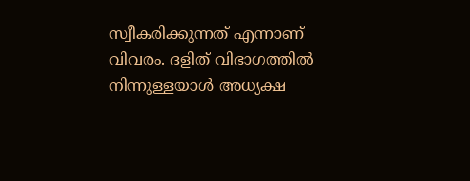സ്വീകരിക്കുന്നത് എന്നാണ് വിവരം. ദളിത് വിഭാഗത്തില്‍ നിന്നുള്ളയാള്‍ അധ്യക്ഷ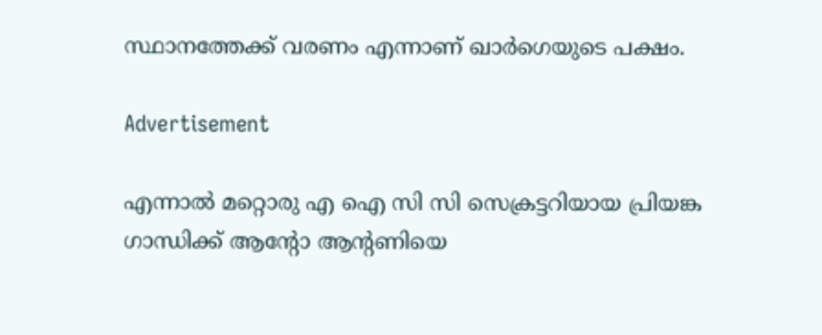സ്ഥാനത്തേക്ക് വരണം എന്നാണ് ഖാര്‍ഗെയുടെ പക്ഷം.

Advertisement

എന്നാല്‍ മറ്റൊരു എ ഐ സി സി സെക്രട്ടറിയായ പ്രിയങ്ക ഗാന്ധിക്ക് ആന്റോ ആന്റണിയെ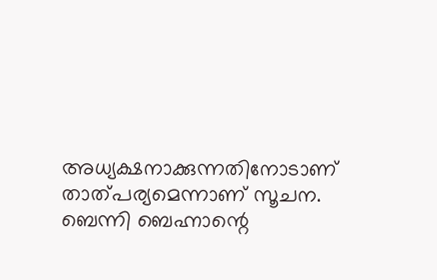അധ്യക്ഷനാക്കുന്നതിനോടാണ് താത്പര്യമെന്നാണ് സൂചന. ബെന്നി ബെഹ്നാന്റെ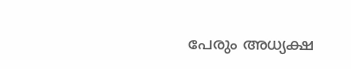പേരും അധ്യക്ഷ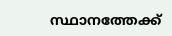സ്ഥാനത്തേക്ക്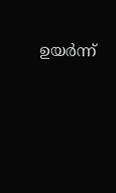ഉയര്‍ന്ന്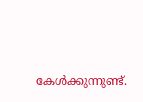കേള്‍ക്കുന്നുണ്ട്.